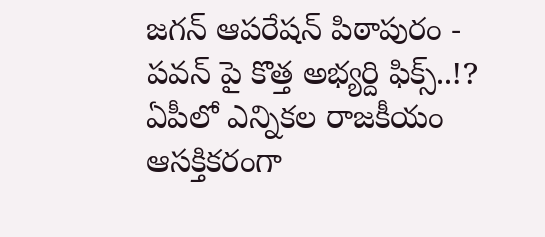జగన్ ఆపరేషన్ పిఠాపురం - పవన్ పై కొత్త అభ్యర్ది ఫిక్స్..!?
ఏపీలో ఎన్నికల రాజకీయం ఆసక్తికరంగా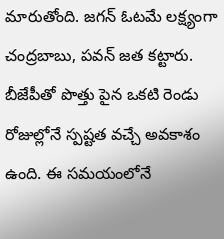మారుతోంది. జగన్ ఓటమే లక్ష్యంగా చంద్రబాబు, పవన్ జత కట్టారు. బీజేపీతో పొత్తు పైన ఒకటి రెండు రోజుల్లోనే స్పష్టత వచ్చే అవకాశం ఉంది. ఈ సమయంలోనే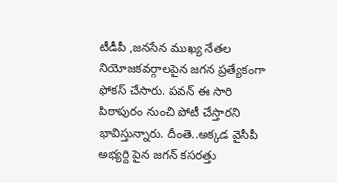టీడీపీ ,జనసేన ముఖ్య నేతల నియోజకవర్గాలపైన జగన ప్రత్యేకంగా ఫోకస్ చేసారు. పవన్ ఈ సారి పిఠాపురం నుంచి పోటీ చేస్తారని భావిస్తున్నారు. దీంతె..అక్కడ వైసీపీ అభ్యర్ది పైన జగన్ కసరత్తు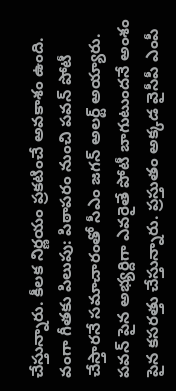చేస్తున్నారు. కీలక నిర్ణయం ప్రకటించే అవకాశం ఉంది.
వంగా గీతకు పిలుపు: పిఠాపరం నుంచి పవన్ పోటీ చేస్తారనే సమాచారంతో సీఎం జగన్ అలర్ట్ అయ్యారు. పవన్ పైన అభ్యర్దిగా ఎవరైతే పోటీ బాగుటుందనే అంశం పైన కసరత్తు చేస్తున్నారు. ప్రస్తుతం అక్కడ వైసీపీ ఎంపీ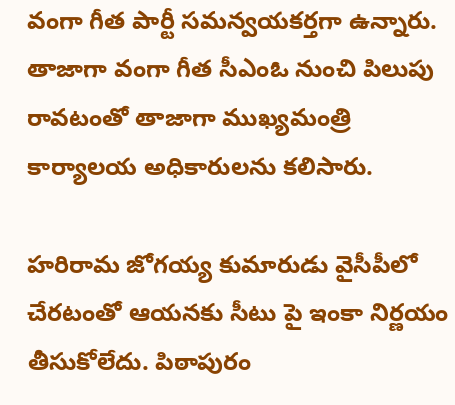వంగా గీత పార్టీ సమన్వయకర్తగా ఉన్నారు. తాజాగా వంగా గీత సీఎంఓ నుంచి పిలుపు రావటంతో తాజాగా ముఖ్యమంత్రి కార్యాలయ అధికారులను కలిసారు.

హరిరామ జోగయ్య కుమారుడు వైసీపీలో చేరటంతో ఆయనకు సీటు పై ఇంకా నిర్ణయం తీసుకోలేదు. పిఠాపురం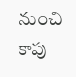నుంచి కాపు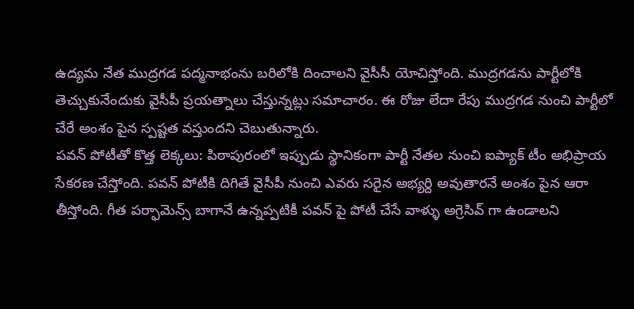ఉద్యమ నేత ముద్రగడ పద్మనాభంను బరిలోకి దించాలని వైసీసీ యోచిస్తోంది. ముద్రగడను పార్టీలోకి తెచ్చుకునేందుకు వైసీపీ ప్రయత్నాలు చేస్తున్నట్లు సమాచారం. ఈ రోజు లేదా రేపు ముద్రగడ నుంచి పార్టీలో చేరే అంశం పైన స్పష్టత వస్తుందని చెబుతున్నారు.
పవన్ పోటీతో కొత్త లెక్కలు: పిఠాపురంలో ఇప్పుడు స్థానికంగా పార్టీ నేతల నుంచి ఐప్యాక్ టీం అభిప్రాయ సేకరణ చేస్తోంది. పవన్ పోటీకి దిగితే వైసీపీ నుంచి ఎవరు సరైన అభ్యర్ది అవుతారనే అంశం పైన ఆరా తీస్తోంది. గీత పర్ఫామెన్స్ బాగానే ఉన్నప్పటికీ పవన్ పై పోటీ చేసే వాళ్ళు అగ్రెసివ్ గా ఉండాలని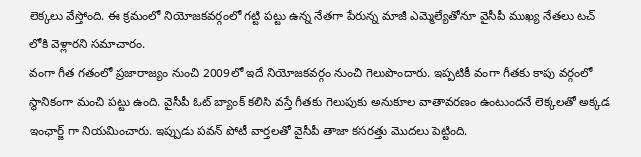లెక్కలు వేస్తోంది. ఈ క్రమంలో నియోజకవర్గంలో గట్టి పట్టు ఉన్న నేతగా పేరున్న మాజీ ఎమ్మెల్యేతోనూ వైసీపీ ముఖ్య నేతలు టచ్ లోకి వెళ్లారని సమాచారం.
వంగా గీత గతంలో ప్రజారాజ్యం నుంచి 2009లో ఇదే నియోజకవర్గం నుంచి గెలుపొందారు. ఇప్పటికీ వంగా గీతకు కాపు వర్గంలో స్థానికంగా మంచి పట్టు ఉంది. వైసీపీ ఓట్ బ్యాంక్ కలిసి వస్తే గీతకు గెలుపుకు అనుకూల వాతావరణం ఉంటుందనే లెక్కలతో అక్కడ ఇంఛార్జ్ గా నియమించారు. ఇప్పుడు పవన్ పోటీ వార్తలతో వైసీపీ తాజా కసరత్తు మొదలు పెట్టింది.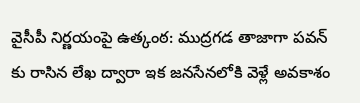వైసీపీ నిర్ణయంపై ఉత్కంఠ: ముద్రగడ తాజాగా పవన్ కు రాసిన లేఖ ద్వారా ఇక జనసేనలోకి వెళ్లే అవకాశం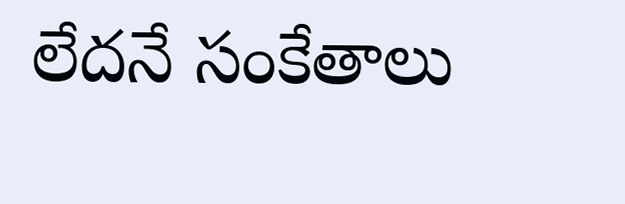లేదనే సంకేతాలు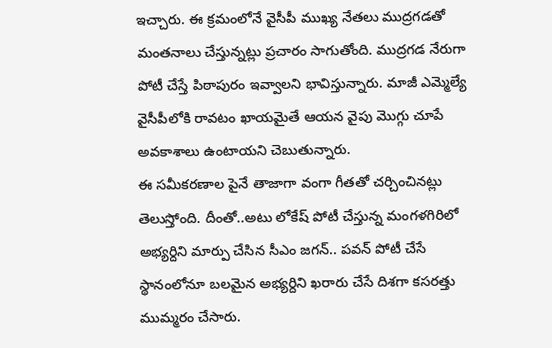ఇచ్చారు. ఈ క్రమంలోనే వైసీపీ ముఖ్య నేతలు ముద్రగడతో మంతనాలు చేస్తున్నట్లు ప్రచారం సాగుతోంది. ముద్రగడ నేరుగా పోటీ చేస్తే పిఠాపురం ఇవ్వాలని భావిస్తున్నారు. మాజీ ఎమ్మెల్యే వైసీపీలోకి రావటం ఖాయమైతే ఆయన వైపు మొగ్గు చూపే అవకాశాలు ఉంటాయని చెబుతున్నారు.
ఈ సమీకరణాల పైనే తాజాగా వంగా గీతతో చర్చించినట్లు తెలుస్తోంది. దీంతో..అటు లోకేష్ పోటీ చేస్తున్న మంగళగిరిలో అభ్యర్దిని మార్పు చేసిన సీఎం జగన్.. పవన్ పోటీ చేసే స్థానంలోనూ బలమైన అభ్యర్దిని ఖరారు చేసే దిశగా కసరత్తు ముమ్మరం చేసారు.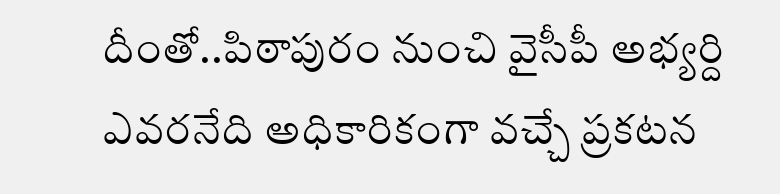దీంతో..పిఠాపురం నుంచి వైసీపీ అభ్యర్ది ఎవరనేది అధికారికంగా వచ్చే ప్రకటన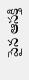పైన ఆసక్తి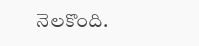నెలకొంది.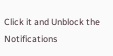Click it and Unblock the Notifications